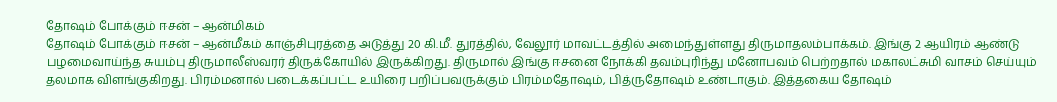தோஷம் போக்கும் ஈசன் – ஆன்மிகம்
தோஷம் போக்கும் ஈசன் – ஆன்மீகம் காஞ்சிபுரத்தை அடுத்து 20 கி.மீ. துரத்தில், வேலூர் மாவட்டத்தில் அமைந்துள்ளது திருமாதலம்பாக்கம். இங்கு 2 ஆயிரம் ஆண்டு பழமைவாய்ந்த சுயம்பு திருமாலீஸ்வரர் திருக்கோயில் இருக்கிறது. திருமால் இங்கு ஈசனை நோக்கி தவம்புரிந்து மனோபவம் பெற்றதால் மகாலட்சுமி வாசம் செய்யும் தலமாக விளங்குகிறது. பிரம்மனால் படைக்கப்பட்ட உயிரை பறிப்பவருக்கும் பிரம்மதோஷம், பித்ருதோஷம் உண்டாகும். இத்தகைய தோஷம்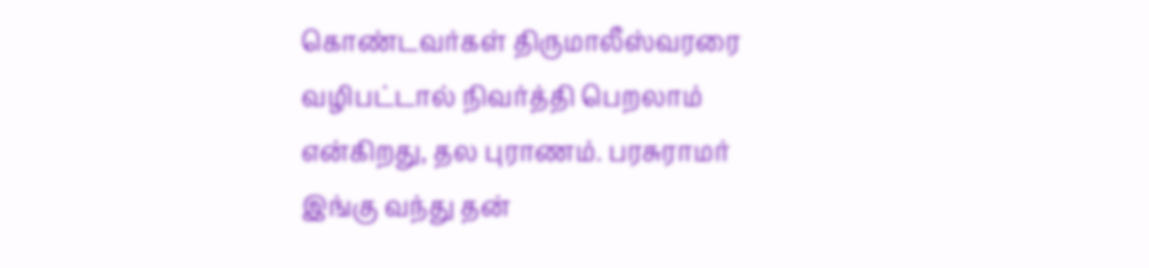கொண்டவர்கள் திருமாலீஸ்வரரை வழிபட்டால் நிவர்த்தி பெறலாம் என்கிறது, தல புராணம். பரசுராமர் இங்கு வந்து தன்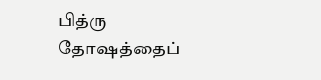பித்ரு தோஷத்தைப்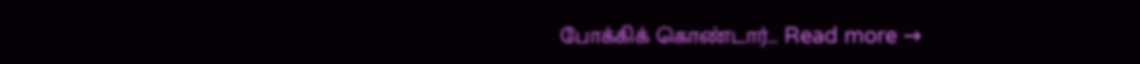போக்கிக் கொண்டார்… Read more →